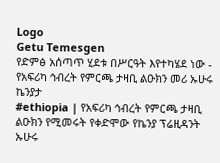Logo
Getu Temesgen
የድምፅ አሰጣጥ ሂደቱ በሥርዓት እየተካሄደ ነው - የአፍሪካ ኅብረት የምርጫ ታዛቢ ልዑክን መሪ ኡሁሩ ኬንያታ
#ethiopia | የአፍሪካ ኅብረት የምርጫ ታዛቢ ልዑክን የሚመሩት የቀድሞው የኬንያ ፕሬዚዳንት ኡሁሩ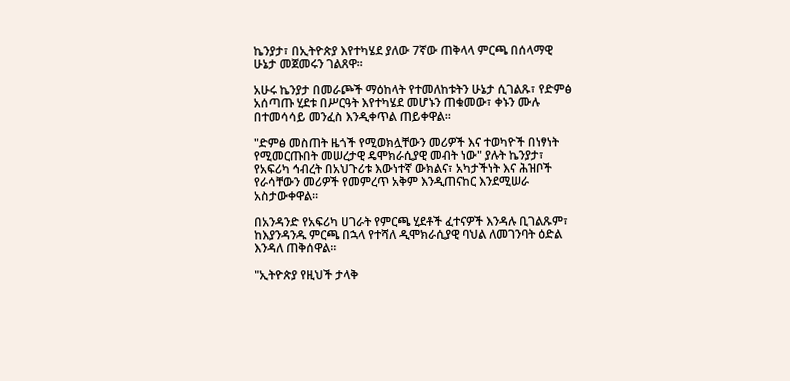ኬንያታ፣ በኢትዮጵያ እየተካሄደ ያለው 7ኛው ጠቅላላ ምርጫ በሰላማዊ ሁኔታ መጀመሩን ገልጸዋ።

አሁሩ ኬንያታ በመራጮች ማዕከላት የተመለከቱትን ሁኔታ ሲገልጹ፣ የድምፅ አሰጣጡ ሂደቱ በሥርዓት እየተካሄደ መሆኑን ጠቁመው፣ ቀኑን ሙሉ በተመሳሳይ መንፈስ እንዲቀጥል ጠይቀዋል።

"ድምፅ መስጠት ዜጎች የሚወክሏቸውን መሪዎች እና ተወካዮች በነፃነት የሚመርጡበት መሠረታዊ ዴሞክራሲያዊ መብት ነው" ያሉት ኬንያታ፣ የአፍሪካ ኅብረት በአህጉሪቱ እውነተኛ ውክልና፣ አካታችነት እና ሕዝቦች የራሳቸውን መሪዎች የመምረጥ አቅም እንዲጠናከር እንደሚሠራ አስታውቀዋል።

በአንዳንድ የአፍሪካ ሀገራት የምርጫ ሂደቶች ፈተናዎች እንዳሉ ቢገልጹም፣ ከእያንዳንዱ ምርጫ በኋላ የተሻለ ዲሞክራሲያዊ ባህል ለመገንባት ዕድል እንዳለ ጠቅሰዋል።

"ኢትዮጵያ የዚህች ታላቅ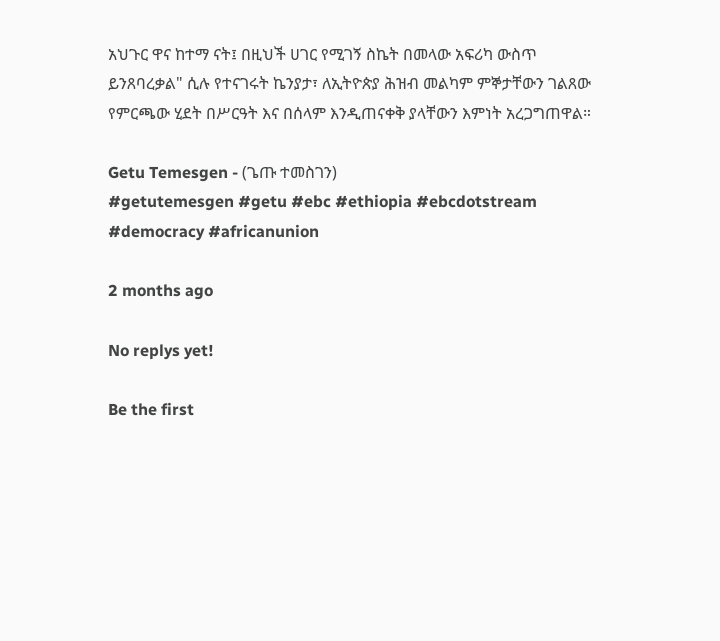አህጉር ዋና ከተማ ናት፤ በዚህች ሀገር የሚገኝ ስኬት በመላው አፍሪካ ውስጥ ይንጸባረቃል" ሲሉ የተናገሩት ኬንያታ፣ ለኢትዮጵያ ሕዝብ መልካም ምኞታቸውን ገልጸው የምርጫው ሂደት በሥርዓት እና በሰላም እንዲጠናቀቅ ያላቸውን እምነት አረጋግጠዋል።

Getu Temesgen - (ጌጡ ተመስገን)
#getutemesgen #getu #ebc #ethiopia #ebcdotstream #democracy #africanunion

2 months ago

No replys yet!

Be the first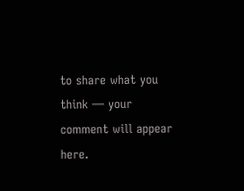to share what you think — your comment will appear here.